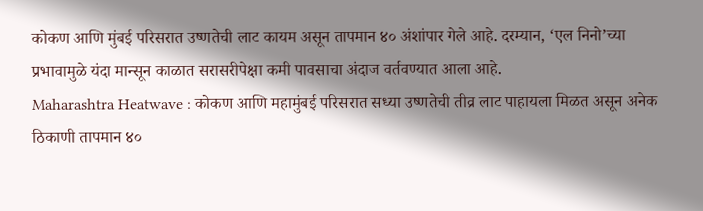कोकण आणि मुंबई परिसरात उष्णतेची लाट कायम असून तापमान ४० अंशांपार गेले आहे. दरम्यान, ‘एल निनो’च्या प्रभावामुळे यंदा मान्सून काळात सरासरीपेक्षा कमी पावसाचा अंदाज वर्तवण्यात आला आहे.
Maharashtra Heatwave : कोकण आणि महामुंबई परिसरात सध्या उष्णतेची तीव्र लाट पाहायला मिळत असून अनेक ठिकाणी तापमान ४०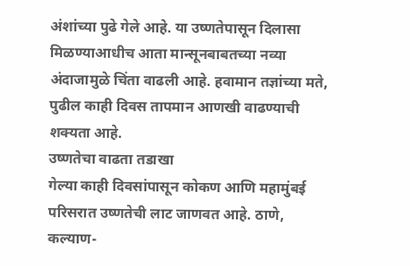अंशांच्या पुढे गेले आहे. या उष्णतेपासून दिलासा मिळण्याआधीच आता मान्सूनबाबतच्या नव्या अंदाजामुळे चिंता वाढली आहे. हवामान तज्ञांच्या मते, पुढील काही दिवस तापमान आणखी वाढण्याची शक्यता आहे.
उष्णतेचा वाढता तडाखा
गेल्या काही दिवसांपासून कोकण आणि महामुंबई परिसरात उष्णतेची लाट जाणवत आहे. ठाणे, कल्याण-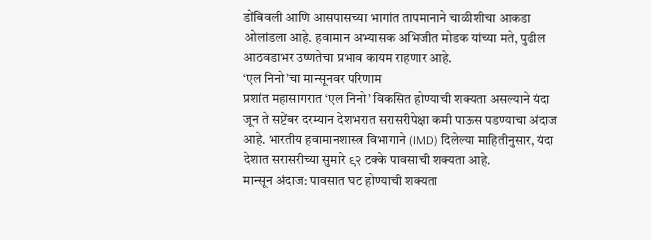डोंबिवली आणि आसपासच्या भागांत तापमानाने चाळीशीचा आकडा ओलांडला आहे. हवामान अभ्यासक अभिजीत मोडक यांच्या मते, पुढील आठवडाभर उष्णतेचा प्रभाव कायम राहणार आहे.
‘एल निनो’चा मान्सूनवर परिणाम
प्रशांत महासागरात ‘एल निनो’ विकसित होण्याची शक्यता असल्याने यंदा जून ते सप्टेंबर दरम्यान देशभरात सरासरीपेक्षा कमी पाऊस पडण्याचा अंदाज आहे. भारतीय हवामानशास्त्र विभागाने (IMD) दिलेल्या माहितीनुसार, यंदा देशात सरासरीच्या सुमारे ९२ टक्के पावसाची शक्यता आहे.
मान्सून अंदाज: पावसात घट होण्याची शक्यता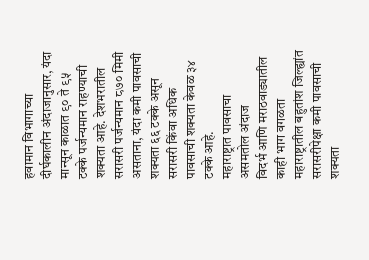हवामान विभागाच्या दीर्घकालीन अंदाजानुसार, यंदा मान्सून काळात ९० ते ९५ टक्के पर्जन्यमान राहण्याची शक्यता आहे. देशभरातील सरासरी पर्जन्यमान ८७० मिमी असताना, यंदा कमी पावसाची शक्यता ६६ टक्के असून सरासरी किंवा अधिक पावसाची शक्यता केवळ ३४ टक्के आहे.
महाराष्ट्रात पावसाचा असमतोल अंदाज
विदर्भ आणि मराठवाड्यातील काही भाग वगळता महाराष्ट्रातील बहुतांश जिल्ह्यांत सरासरीपेक्षा कमी पावसाची शक्यता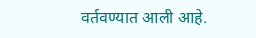वर्तवण्यात आली आहे.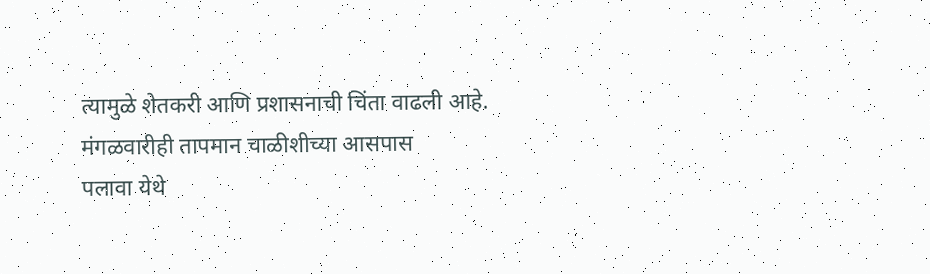त्यामुळे शेतकरी आणि प्रशासनाची चिंता वाढली आहे.
मंगळवारीही तापमान चाळीशीच्या आसपास
पलावा येथे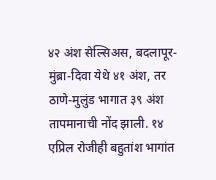४२ अंश सेल्सिअस, बदलापूर-मुंब्रा-दिवा येथे ४१ अंश, तर ठाणे-मुलुंड भागात ३९ अंश तापमानाची नोंद झाली. १४ एप्रिल रोजीही बहुतांश भागांत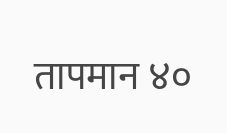तापमान ४०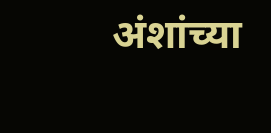अंशांच्या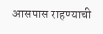आसपास राहण्याची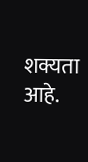शक्यता आहे.